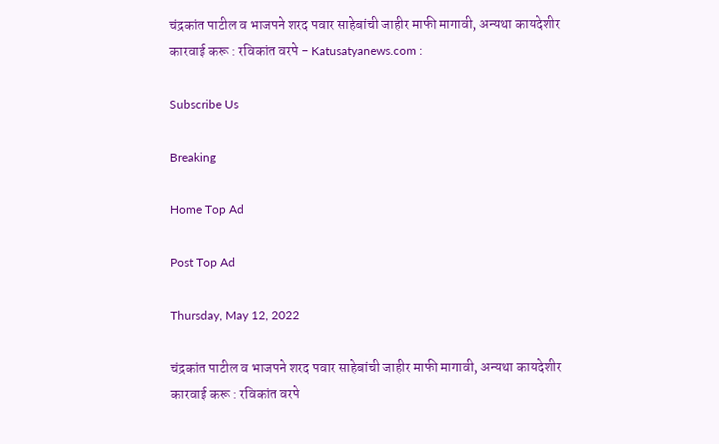चंद्रकांत पाटील व भाजपने शरद पवार साहेबांची जाहीर माफी मागावी, अन्यथा कायदेशीर कारवाई करू : रविकांत वरपे - Katusatyanews.com :

Subscribe Us

Breaking

Home Top Ad

Post Top Ad

Thursday, May 12, 2022

चंद्रकांत पाटील व भाजपने शरद पवार साहेबांची जाहीर माफी मागावी, अन्यथा कायदेशीर कारवाई करू : रविकांत वरपे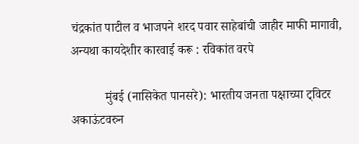चंद्रकांत पाटील व भाजपने शरद पवार साहेबांची जाहीर माफी मागावी, अन्यथा कायदेशीर कारवाई करू : रविकांत वरपे

           मुंबई (नासिकेत पानसरे): भारतीय जनता पक्षाच्या ट्विटर अकाऊंटवरुन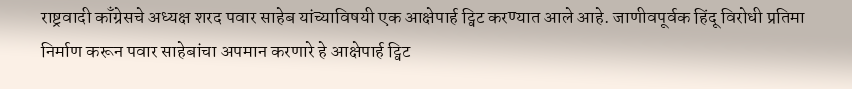राष्ट्रवादी काँग्रेसचे अध्यक्ष शरद पवार साहेब यांच्याविषयी एक आक्षेपार्ह ट्विट करण्यात आले आहे. जाणीवपूर्वक हिंदू विरोधी प्रतिमा निर्माण करून पवार साहेबांचा अपमान करणारे हे आक्षेपार्ह ट्विट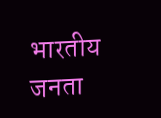भारतीय जनता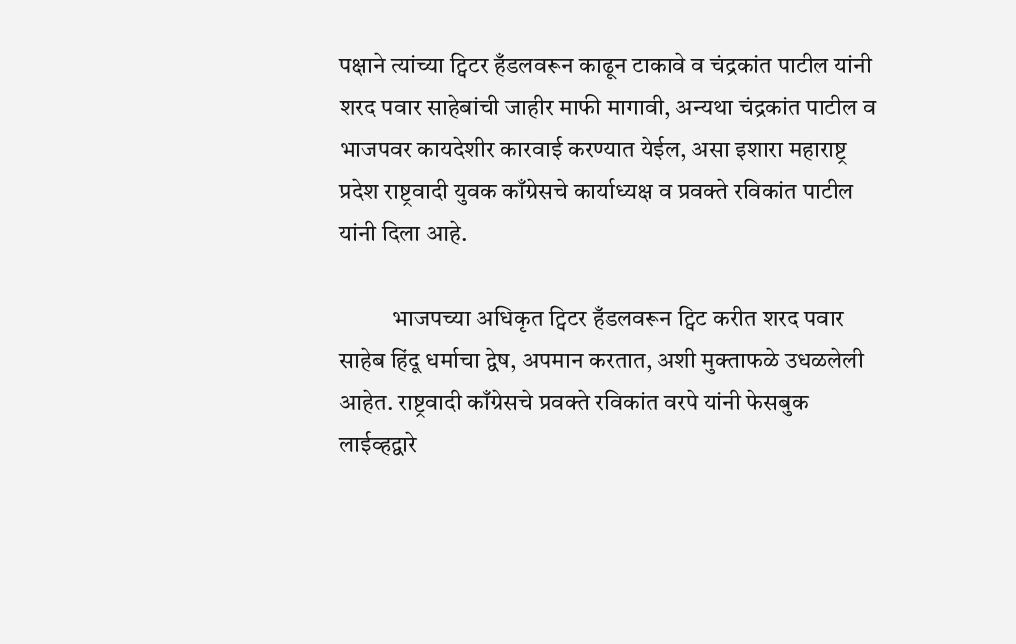पक्षाने त्यांच्या ट्विटर हँडलवरून काढून टाकावे व चंद्रकांत पाटील यांनी शरद पवार साहेबांची जाहीर माफी मागावी, अन्यथा चंद्रकांत पाटील व भाजपवर कायदेशीर कारवाई करण्यात येईल, असा इशारा महाराष्ट्र प्रदेश राष्ट्रवादी युवक काँग्रेसचे कार्याध्यक्ष व प्रवक्ते रविकांत पाटील यांनी दिला आहे.

           भाजपच्या अधिकृत ट्विटर हँडलवरून ट्विट करीत शरद पवार साहेब हिंदू धर्माचा द्वेष, अपमान करतात, अशी मुक्ताफळे उधळलेली आहेत. राष्ट्रवादी काँग्रेसचे प्रवक्ते रविकांत वरपे यांनी फेसबुक लाईव्हद्वारे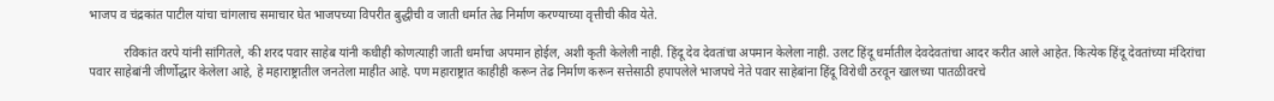भाजप व चंद्रकांत पाटील यांचा चांगलाच समाचार घेत भाजपच्या विपरीत बुद्धीची व जाती धर्मात तेढ निर्माण करण्याच्या वृत्तीची कीव येते.

           रविकांत वरपे यांनी सांगितले, की शरद पवार साहेब यांनी कधीही कोणत्याही जाती धर्माचा अपमान होईल, अशी कृती केलेली नाही. हिंदू देव देवतांचा अपमान केलेला नाही. उलट हिंदू धर्मातील देवदेवतांचा आदर करीत आले आहेत. कित्येक हिंदू देवतांच्या मंदिरांचा पवार साहेबांनी जीर्णोद्धार केलेला आहे, हे महाराष्ट्रातील जनतेला माहीत आहे. पण महाराष्ट्रात काहीही करून तेढ निर्माण करून सत्तेसाठी हपापलेले भाजपचे नेते पवार साहेबांना हिंदू विरोधी ठरवून खालच्या पातळीवरचे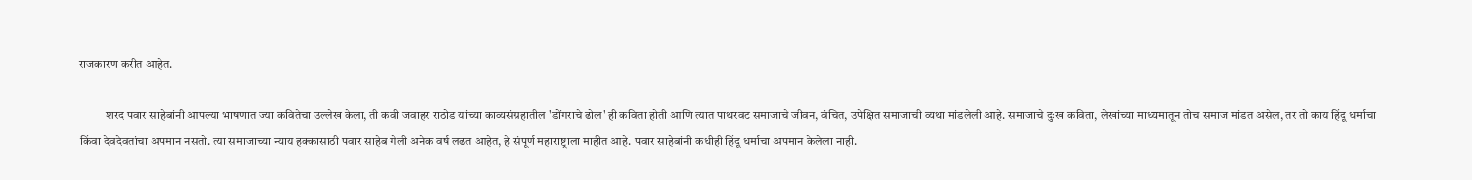राजकारण करीत आहेत.

           शरद पवार साहेबांनी आपल्या भाषणात ज्या कवितेचा उल्लेख केला, ती कवी जवाहर राठोड यांच्या काव्यसंग्रहातील 'डोंगराचे ढोल' ही कविता होती आणि त्यात पाथरवट समाजाचे जीवन, वंचित, उपेक्षित समाजाची व्यथा मांडलेली आहे. समाजाचे दुःख कविता, लेखांच्या माध्यमातून तोच समाज मांडत असेल, तर तो काय हिंदू धर्माचा किंवा देवदेवतांचा अपमान नसतो. त्या समाजाच्या न्याय हक्कासाठी पवार साहेब गेली अनेक वर्ष लढत आहेत, हे संपूर्ण महाराष्ट्राला माहीत आहे. पवार साहेबांनी कधीही हिंदू धर्माचा अपमान केलेला नाही.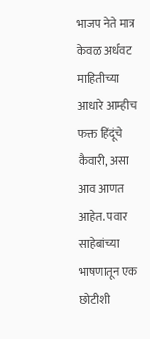भाजप नेते मात्र केवळ अर्धवट माहितीच्या आधारे आम्हीच फक्त हिंदूंचे कैवारी, असा आव आणत आहेत. पवार साहेबांच्या भाषणातून एक छोटीशी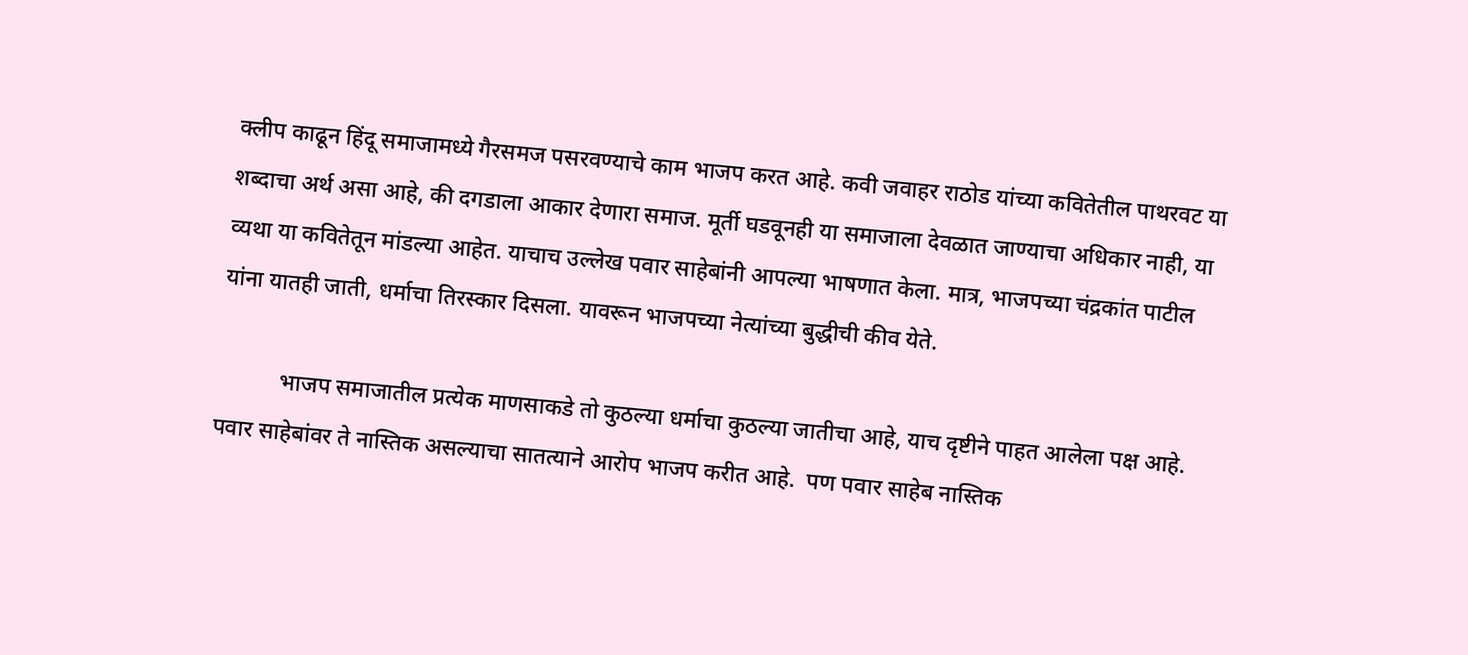क्लीप काढून हिंदू समाजामध्ये गैरसमज पसरवण्याचे काम भाजप करत आहे. कवी जवाहर राठोड यांच्या कवितेतील पाथरवट या शब्दाचा अर्थ असा आहे, की दगडाला आकार देणारा समाज. मूर्ती घडवूनही या समाजाला देवळात जाण्याचा अधिकार नाही, या व्यथा या कवितेतून मांडल्या आहेत. याचाच उल्लेख पवार साहेबांनी आपल्या भाषणात केला. मात्र, भाजपच्या चंद्रकांत पाटील यांना यातही जाती, धर्माचा तिरस्कार दिसला. यावरून भाजपच्या नेत्यांच्या बुद्धीची कीव येते.

           भाजप समाजातील प्रत्येक माणसाकडे तो कुठल्या धर्माचा कुठल्या जातीचा आहे, याच दृष्टीने पाहत आलेला पक्ष आहे. पवार साहेबांवर ते नास्तिक असल्याचा सातत्याने आरोप भाजप करीत आहे.  पण पवार साहेब नास्तिक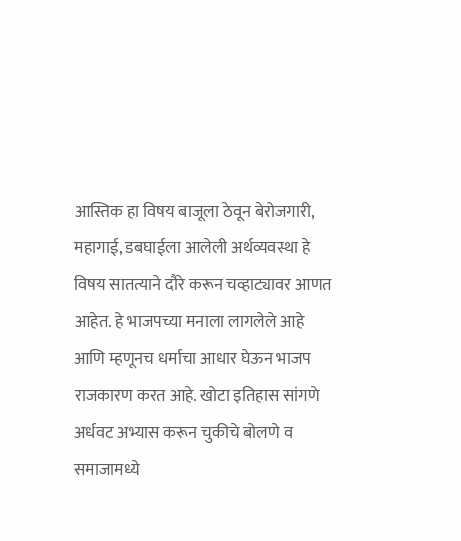आस्तिक हा विषय बाजूला ठेवून बेरोजगारी, महागाई, डबघाईला आलेली अर्थव्यवस्था हे विषय सातत्याने दौरे करून चव्हाट्यावर आणत आहेत. हे भाजपच्या मनाला लागलेले आहे आणि म्हणूनच धर्माचा आधार घेऊन भाजप राजकारण करत आहे. खोटा इतिहास सांगणे अर्धवट अभ्यास करून चुकीचे बोलणे व समाजामध्ये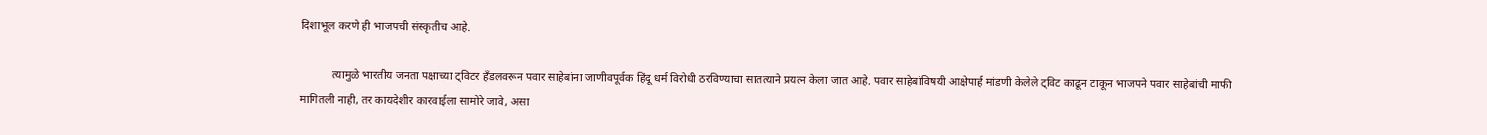दिशाभूल करणे ही भाजपची संस्कृतीच आहे.

           त्यामुळे भारतीय जनता पक्षाच्या ट्विटर हँडलवरून पवार साहेबांना जाणीवपूर्वक हिंदू धर्म विरोधी ठरविण्याचा सातत्याने प्रयत्न केला जात आहे. पवार साहेबांविषयी आक्षेपार्ह मांडणी केलेले ट्विट काढून टाकून भाजपने पवार साहेबांची माफी मागितली नाही, तर कायदेशीर कारवाईला सामोरे जावे, असा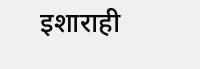इशाराही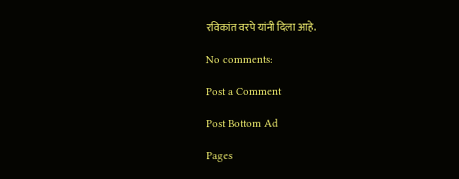रविकांत वरपे यांनी दिला आहे.

No comments:

Post a Comment

Post Bottom Ad

Pages